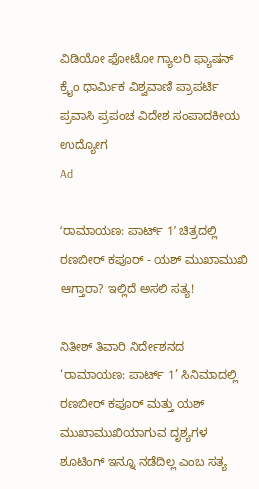ವಿಡಿಯೋ ಫೋಟೋ ಗ್ಯಾಲರಿ ಫ್ಯಾಷನ್ ಕ್ರೈಂ ಧಾರ್ಮಿಕ ವಿಶ್ವವಾಣಿ ಪ್ರಾಪರ್ಟಿ ಪ್ರವಾಸಿ ಪ್ರಪಂಚ ವಿದೇಶ ಸಂಪಾದಕೀಯ ಉದ್ಯೋಗ
Ad

ʻರಾಮಾಯಣ: ಪಾರ್ಟ್‌ 1ʼ ಚಿತ್ರದಲ್ಲಿ ರಣಬೀರ್‌ ಕಪೂರ್‌ - ಯಶ್‌ ಮುಖಾಮುಖಿ ಆಗ್ತಾರಾ? ಇಲ್ಲಿದೆ ಅಸಲಿ ಸತ್ಯ!

ನಿತೀಶ್ ತಿವಾರಿ ನಿರ್ದೇಶನದ ‘ರಾಮಾಯಣ: ಪಾರ್ಟ್ 1’ ಸಿನಿಮಾದಲ್ಲಿ ರಣಬೀರ್ ಕಪೂರ್ ಮತ್ತು ಯಶ್ ಮುಖಾಮುಖಿಯಾಗುವ ದೃಶ್ಯಗಳ ಶೂಟಿಂಗ್ ಇನ್ನೂ ನಡೆದಿಲ್ಲ ಎಂಬ ಸತ್ಯ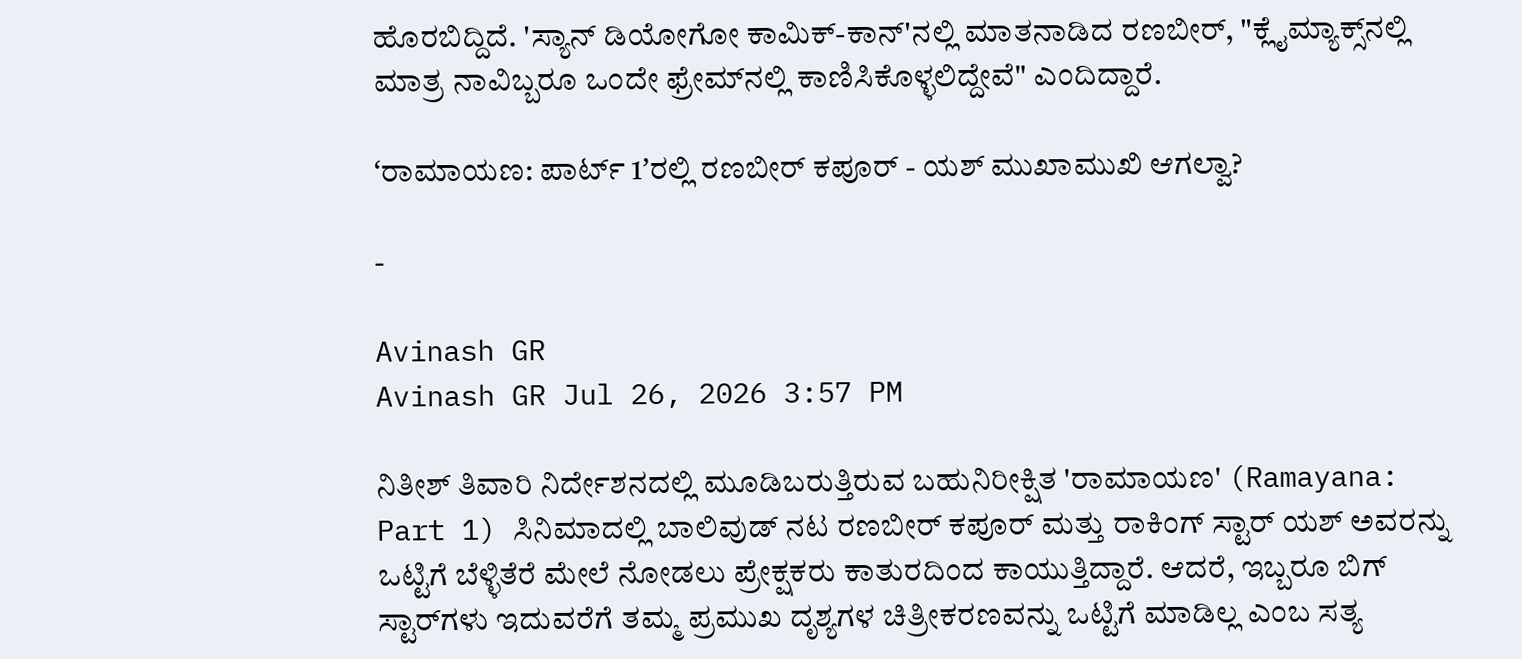ಹೊರಬಿದ್ದಿದೆ. 'ಸ್ಯಾನ್ ಡಿಯೋಗೋ ಕಾಮಿಕ್-ಕಾನ್'ನಲ್ಲಿ ಮಾತನಾಡಿದ ರಣಬೀರ್, "ಕ್ಲೈಮ್ಯಾಕ್ಸ್‌ನಲ್ಲಿ ಮಾತ್ರ ನಾವಿಬ್ಬರೂ ಒಂದೇ ಫ್ರೇಮ್‌ನಲ್ಲಿ ಕಾಣಿಸಿಕೊಳ್ಳಲಿದ್ದೇವೆ" ಎಂದಿದ್ದಾರೆ.

ʻರಾಮಾಯಣ: ಪಾರ್ಟ್ 1ʼರಲ್ಲಿ ರಣಬೀರ್ ಕಪೂರ್‌ - ಯಶ್ ಮುಖಾಮುಖಿ ಆಗಲ್ವಾ?

-

Avinash GR
Avinash GR Jul 26, 2026 3:57 PM

ನಿತೀಶ್ ತಿವಾರಿ ನಿರ್ದೇಶನದಲ್ಲಿ ಮೂಡಿಬರುತ್ತಿರುವ ಬಹುನಿರೀಕ್ಷಿತ 'ರಾಮಾಯಣ' (Ramayana: Part 1) ಸಿನಿಮಾದಲ್ಲಿ ಬಾಲಿವುಡ್ ನಟ ರಣಬೀರ್ ಕಪೂರ್ ಮತ್ತು ರಾಕಿಂಗ್ ಸ್ಟಾರ್ ಯಶ್ ಅವರನ್ನು ಒಟ್ಟಿಗೆ ಬೆಳ್ಳಿತೆರೆ ಮೇಲೆ ನೋಡಲು ಪ್ರೇಕ್ಷಕರು ಕಾತುರದಿಂದ ಕಾಯುತ್ತಿದ್ದಾರೆ. ಆದರೆ, ಇಬ್ಬರೂ ಬಿಗ್‌ ಸ್ಟಾರ್‌ಗಳು ಇದುವರೆಗೆ ತಮ್ಮ ಪ್ರಮುಖ ದೃಶ್ಯಗಳ ಚಿತ್ರೀಕರಣವನ್ನು ಒಟ್ಟಿಗೆ ಮಾಡಿಲ್ಲ ಎಂಬ ಸತ್ಯ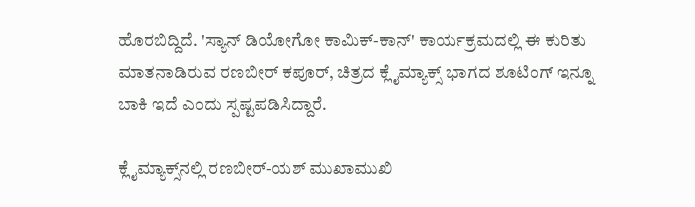ಹೊರಬಿದ್ದಿದೆ. 'ಸ್ಯಾನ್ ಡಿಯೋಗೋ ಕಾಮಿಕ್-ಕಾನ್' ಕಾರ್ಯಕ್ರಮದಲ್ಲಿ ಈ ಕುರಿತು ಮಾತನಾಡಿರುವ ರಣಬೀರ್ ಕಪೂರ್, ಚಿತ್ರದ ಕ್ಲೈಮ್ಯಾಕ್ಸ್ ಭಾಗದ ಶೂಟಿಂಗ್ ಇನ್ನೂ ಬಾಕಿ ಇದೆ ಎಂದು ಸ್ಪಷ್ಟಪಡಿಸಿದ್ದಾರೆ.

ಕ್ಲೈಮ್ಯಾಕ್ಸ್‌ನಲ್ಲಿ ರಣಬೀರ್-ಯಶ್ ಮುಖಾಮುಖಿ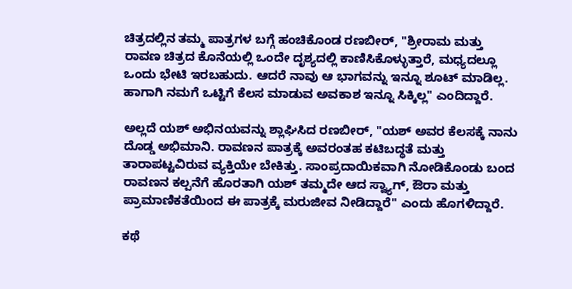ಚಿತ್ರದಲ್ಲಿನ ತಮ್ಮ ಪಾತ್ರಗಳ ಬಗ್ಗೆ ಹಂಚಿಕೊಂಡ ರಣಬೀರ್, "ಶ್ರೀರಾಮ ಮತ್ತು ರಾವಣ ಚಿತ್ರದ ಕೊನೆಯಲ್ಲಿ ಒಂದೇ ದೃಶ್ಯದಲ್ಲಿ ಕಾಣಿಸಿಕೊಳ್ಳುತ್ತಾರೆ, ಮಧ್ಯದಲ್ಲೂ ಒಂದು ಭೇಟಿ ಇರಬಹುದು. ಆದರೆ ನಾವು ಆ ಭಾಗವನ್ನು ಇನ್ನೂ ಶೂಟ್ ಮಾಡಿಲ್ಲ. ಹಾಗಾಗಿ ನಮಗೆ ಒಟ್ಟಿಗೆ ಕೆಲಸ ಮಾಡುವ ಅವಕಾಶ ಇನ್ನೂ ಸಿಕ್ಕಿಲ್ಲ" ಎಂದಿದ್ದಾರೆ.

ಅಲ್ಲದೆ ಯಶ್ ಅಭಿನಯವನ್ನು ಶ್ಲಾಘಿಸಿದ ರಣಬೀರ್, "ಯಶ್ ಅವರ ಕೆಲಸಕ್ಕೆ ನಾನು ದೊಡ್ಡ ಅಭಿಮಾನಿ. ರಾವಣನ ಪಾತ್ರಕ್ಕೆ ಅವರಂತಹ ಕಟಿಬದ್ಧತೆ ಮತ್ತು ತಾರಾಪಟ್ಟವಿರುವ ವ್ಯಕ್ತಿಯೇ ಬೇಕಿತ್ತು. ಸಾಂಪ್ರದಾಯಿಕವಾಗಿ ನೋಡಿಕೊಂಡು ಬಂದ ರಾವಣನ ಕಲ್ಪನೆಗೆ ಹೊರತಾಗಿ ಯಶ್ ತಮ್ಮದೇ ಆದ ಸ್ವ್ಯಾಗ್, ಔರಾ ಮತ್ತು ಪ್ರಾಮಾಣಿಕತೆಯಿಂದ ಈ ಪಾತ್ರಕ್ಕೆ ಮರುಜೀವ ನೀಡಿದ್ದಾರೆ" ಎಂದು ಹೊಗಳಿದ್ದಾರೆ.

ಕಥೆ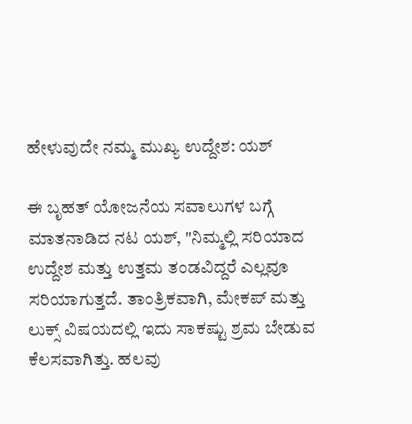ಹೇಳುವುದೇ ನಮ್ಮ ಮುಖ್ಯ ಉದ್ದೇಶ: ಯಶ್

ಈ ಬೃಹತ್ ಯೋಜನೆಯ ಸವಾಲುಗಳ ಬಗ್ಗೆ ಮಾತನಾಡಿದ ನಟ ಯಶ್, "ನಿಮ್ಮಲ್ಲಿ ಸರಿಯಾದ ಉದ್ದೇಶ ಮತ್ತು ಉತ್ತಮ ತಂಡವಿದ್ದರೆ ಎಲ್ಲವೂ ಸರಿಯಾಗುತ್ತದೆ. ತಾಂತ್ರಿಕವಾಗಿ, ಮೇಕಪ್ ಮತ್ತು ಲುಕ್ಸ್ ವಿಷಯದಲ್ಲಿ ಇದು ಸಾಕಷ್ಟು ಶ್ರಮ ಬೇಡುವ ಕೆಲಸವಾಗಿತ್ತು. ಹಲವು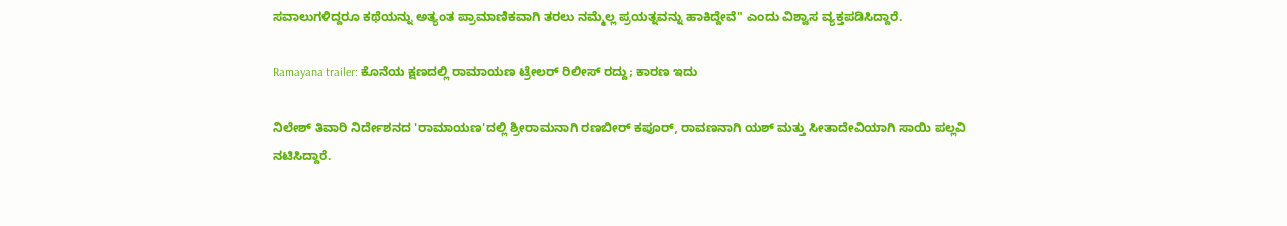ಸವಾಲುಗಳಿದ್ದರೂ ಕಥೆಯನ್ನು ಅತ್ಯಂತ ಪ್ರಾಮಾಣಿಕವಾಗಿ ತರಲು ನಮ್ಮೆಲ್ಲ ಪ್ರಯತ್ನವನ್ನು ಹಾಕಿದ್ದೇವೆ" ಎಂದು ವಿಶ್ವಾಸ ವ್ಯಕ್ತಪಡಿಸಿದ್ದಾರೆ.

Ramayana trailer: ಕೊನೆಯ ಕ್ಷಣದಲ್ಲಿ ರಾಮಾಯಣ ಟ್ರೇಲರ್ ರಿಲೀಸ್ ರದ್ದು; ಕಾರಣ ಇದು

ನಿಲೇಶ್ ತಿವಾರಿ ನಿರ್ದೇಶನದ 'ರಾಮಾಯಣ'ದಲ್ಲಿ ಶ್ರೀರಾಮನಾಗಿ ರಣಬೀರ್ ಕಪೂರ್, ರಾವಣನಾಗಿ ಯಶ್ ಮತ್ತು ಸೀತಾದೇವಿಯಾಗಿ ಸಾಯಿ ಪಲ್ಲವಿ ನಟಿಸಿದ್ದಾರೆ.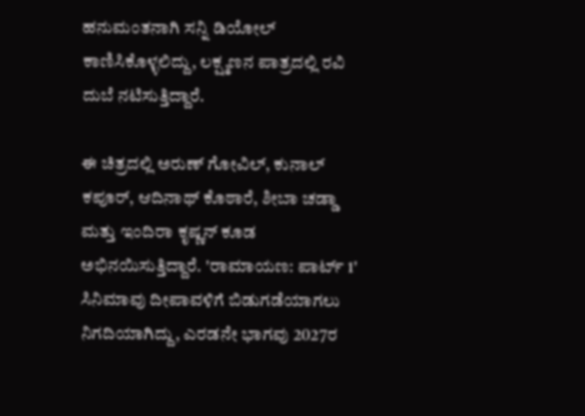ಹನುಮಂತನಾಗಿ ಸನ್ನಿ ಡಿಯೋಲ್ ಕಾಣಿಸಿಕೊಳ್ಳಲಿದ್ದು, ಲಕ್ಷ್ಮಣನ ಪಾತ್ರದಲ್ಲಿ ರವಿ ದುಬೆ ನಟಿಸುತ್ತಿದ್ದಾರೆ.

ಈ ಚಿತ್ರದಲ್ಲಿ ಅರುಣ್ ಗೋವಿಲ್, ಕುನಾಲ್ ಕಪೂರ್, ಆದಿನಾಥ್ ಕೊಠಾರೆ, ಶೀಬಾ ಚಡ್ಡಾ ಮತ್ತು ಇಂದಿರಾ ಕೃಷ್ಣನ್ ಕೂಡ ಅಭಿನಯಿಸುತ್ತಿದ್ದಾರೆ. 'ರಾಮಾಯಣ: ಪಾರ್ಟ್ 1' ಸಿನಿಮಾವು ದೀಪಾವಳಿಗೆ ಬಿಡುಗಡೆಯಾಗಲು ನಿಗದಿಯಾಗಿದ್ದು, ಎರಡನೇ ಭಾಗವು 2027ರ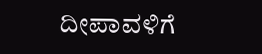ದೀಪಾವಳಿಗೆ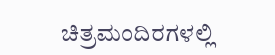ಚಿತ್ರಮಂದಿರಗಳಲ್ಲಿ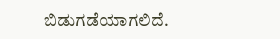ಬಿಡುಗಡೆಯಾಗಲಿದೆ.